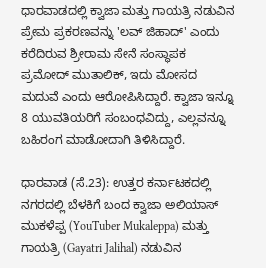ಧಾರವಾಡದಲ್ಲಿ ಕ್ವಾಜಾ ಮತ್ತು ಗಾಯತ್ರಿ ನಡುವಿನ ಪ್ರೇಮ ಪ್ರಕರಣವನ್ನು 'ಲವ್ ಜಿಹಾದ್' ಎಂದು ಕರೆದಿರುವ ಶ್ರೀರಾಮ ಸೇನೆ ಸಂಸ್ಥಾಪಕ ಪ್ರಮೋದ್ ಮುತಾಲಿಕ್, ಇದು ಮೋಸದ ಮದುವೆ ಎಂದು ಆರೋಪಿಸಿದ್ದಾರೆ. ಕ್ವಾಜಾ ಇನ್ನೂ 8 ಯುವತಿಯರಿಗೆ ಸಂಬಂಧವಿದ್ದು, ಎಲ್ಲವನ್ನೂ ಬಹಿರಂಗ ಮಾಡೋದಾಗಿ ತಿಳಿಸಿದ್ದಾರೆ.

ಧಾರವಾಡ (ಸೆ.23): ಉತ್ತರ ಕರ್ನಾಟಕದಲ್ಲಿ ನಗರದಲ್ಲಿ ಬೆಳಕಿಗೆ ಬಂದ ಕ್ವಾಜಾ ಅಲಿಯಾಸ್ ಮುಕಳೆಪ್ಪ (YouTuber Mukaleppa) ಮತ್ತು ಗಾಯತ್ರಿ (Gayatri Jalihal) ನಡುವಿನ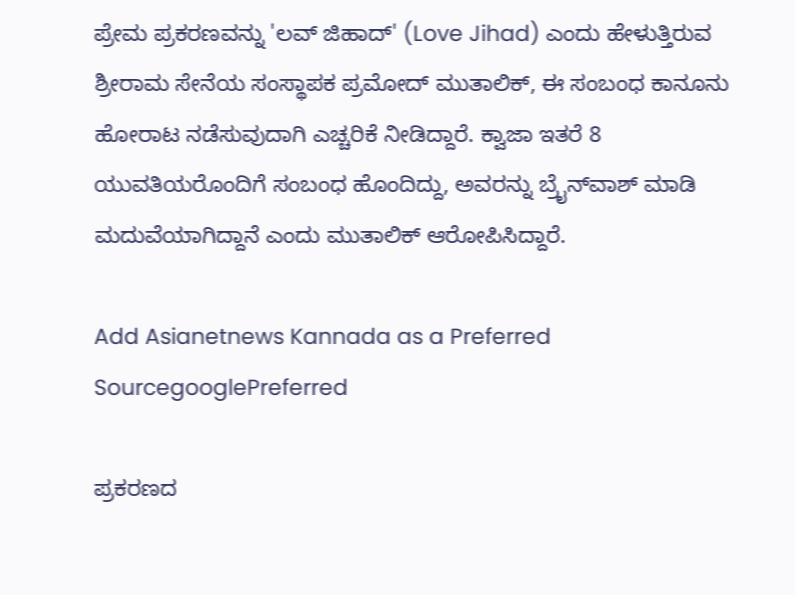ಪ್ರೇಮ ಪ್ರಕರಣವನ್ನು 'ಲವ್ ಜಿಹಾದ್' (Love Jihad) ಎಂದು ಹೇಳುತ್ತಿರುವ ಶ್ರೀರಾಮ ಸೇನೆಯ ಸಂಸ್ಥಾಪಕ ಪ್ರಮೋದ್ ಮುತಾಲಿಕ್, ಈ ಸಂಬಂಧ ಕಾನೂನು ಹೋರಾಟ ನಡೆಸುವುದಾಗಿ ಎಚ್ಚರಿಕೆ ನೀಡಿದ್ದಾರೆ. ಕ್ವಾಜಾ ಇತರೆ 8 ಯುವತಿಯರೊಂದಿಗೆ ಸಂಬಂಧ ಹೊಂದಿದ್ದು, ಅವರನ್ನು ಬ್ರೈನ್‌ವಾಶ್ ಮಾಡಿ ಮದುವೆಯಾಗಿದ್ದಾನೆ ಎಂದು ಮುತಾಲಿಕ್ ಆರೋಪಿಸಿದ್ದಾರೆ.

Add Asianetnews Kannada as a Preferred SourcegooglePreferred

ಪ್ರಕರಣದ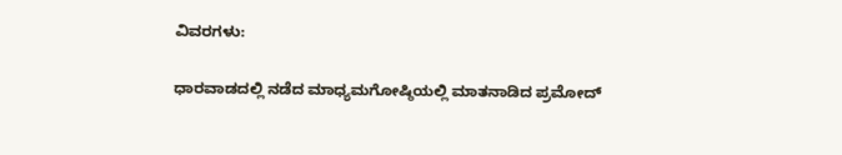ವಿವರಗಳು:

ಧಾರವಾಡದಲ್ಲಿ ನಡೆದ ಮಾಧ್ಯಮಗೋಷ್ಠಿಯಲ್ಲಿ ಮಾತನಾಡಿದ ಪ್ರಮೋದ್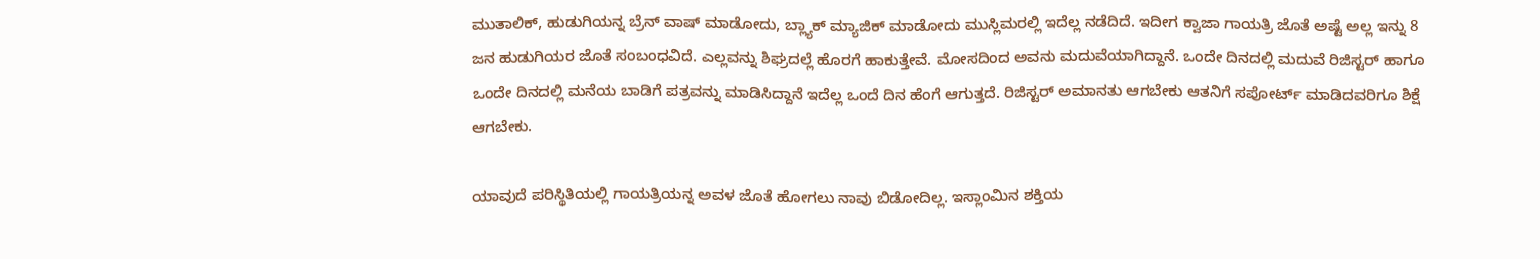ಮುತಾಲಿಕ್, ಹುಡುಗಿಯನ್ನ ಬ್ರೆನ್ ವಾಷ್ ಮಾಡೋದು, ಬ್ಲ್ಯಾಕ್ ಮ್ಯಾಜಿಕ್ ಮಾಡೋದು ಮುಸ್ಲಿಮರಲ್ಲಿ ಇದೆಲ್ಲ ನಡೆದಿದೆ. ಇದೀಗ ಕ್ವಾಜಾ ಗಾಯತ್ರಿ ಜೊತೆ ಅಷ್ಟೆ ಅಲ್ಲ ಇನ್ನು 8 ಜನ ಹುಡುಗಿಯರ ಜೊತೆ ಸಂಬಂಧವಿದೆ. ಎಲ್ಲವನ್ನು ಶಿಘ್ರದಲ್ಲೆ ಹೊರಗೆ ಹಾಕುತ್ತೇವೆ. ಮೋಸದಿಂದ ಅವನು ಮದುವೆಯಾಗಿದ್ದಾನೆ. ಒಂದೇ ದಿನದಲ್ಲಿ ಮದುವೆ ರಿಜಿಸ್ಟರ್ ಹಾಗೂ ಒಂದೇ ದಿನದಲ್ಲಿ ಮನೆಯ ಬಾಡಿಗೆ ಪತ್ರವನ್ನು ಮಾಡಿಸಿದ್ದಾನೆ ಇದೆಲ್ಲ ಒಂದೆ ದಿನ ಹೆಂಗೆ ಆಗುತ್ತದೆ. ರಿಜಿಸ್ಟರ್ ಅಮಾನತು ಆಗಬೇಕು ಆತನಿಗೆ ಸಪೋರ್ಟ್ ಮಾಡಿದವರಿಗೂ ಶಿಕ್ಷೆ ಆಗಬೇಕು.

ಯಾವುದೆ ಪರಿಸ್ಥಿತಿಯಲ್ಲಿ ಗಾಯತ್ರಿಯನ್ನ ಅವಳ ಜೊತೆ ಹೋಗಲು ನಾವು ಬಿಡೋದಿಲ್ಲ. ಇಸ್ಲಾಂಮಿನ ಶಕ್ತಿಯ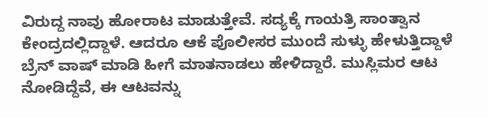ವಿರುದ್ದ ನಾವು ಹೋರಾಟ ಮಾಡುತ್ತೇವೆ. ಸದ್ಯಕ್ಕೆ ಗಾಯತ್ರಿ ಸಾಂತ್ವಾನ ಕೇಂದ್ರದಲ್ಲಿದ್ದಾಳೆ. ಆದರೂ ಆಕೆ ಪೊಲೀಸರ ಮುಂದೆ ಸುಳ್ಳು ಹೇಳುತ್ತಿದ್ದಾಳೆ ಬ್ರೆನ್ ವಾಷ್ ಮಾಡಿ ಹೀಗೆ ಮಾತನಾಡಲು ಹೇಳಿದ್ದಾರೆ. ಮುಸ್ಲಿಮರ ಆಟ ನೋಡಿದ್ದೆವೆ, ಈ ಆಟವನ್ನು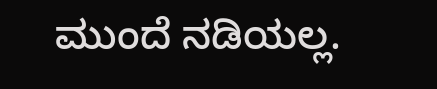ಮುಂದೆ ನಡಿಯಲ್ಲ.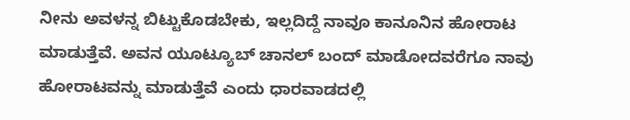ನೀನು ಅವಳನ್ನ ಬಿಟ್ಟುಕೊಡಬೇಕು, ಇಲ್ಲದಿದ್ದೆ ನಾವೂ ಕಾನೂನಿನ ಹೋರಾಟ ಮಾಡುತ್ತೆವೆ. ಅವನ ಯೂಟ‌್ಯೂಬ್ ಚಾನಲ್ ಬಂದ್ ಮಾಡೋದವರೆಗೂ ನಾವು ಹೋರಾಟವನ್ನು ಮಾಡುತ್ತೆವೆ ಎಂದು ಧಾರವಾಡದಲ್ಲಿ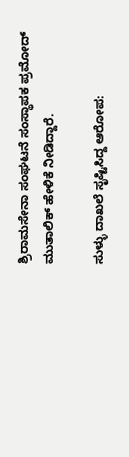ಶ್ರಿರಾಮಸೇನಾ ಸಂಘಟನೆ ಸಂಸ್ಥಾಪಕ ಪ್ರಮೋದ್ ಮುತಾಲಿಕ್ ಹೇಳಿಕೆ ನೀಡಿದ್ದಾರೆ.

ಸುಳ್ಳು ದಾಖಲೆ ಸೃಷ್ಟಿಸಿದ್ದ ಆರೋಪ: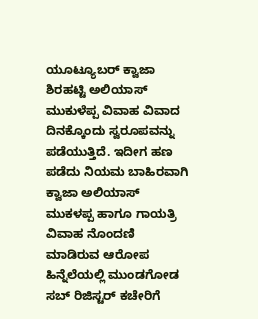ಯೂಟ್ಯೂಬರ್ ಕ್ವಾಜಾ ಶಿರಹಟ್ಟಿ ಅಲಿಯಾಸ್ ಮುಕುಳೆಪ್ಪ ವಿವಾಹ ವಿವಾದ ದಿನಕ್ಕೊಂದು ಸ್ವರೂಪವನ್ನು ಪಡೆಯುತ್ತಿದೆ. ಇದೀಗ ಹಣ ಪಡೆದು ನಿಯಮ ಬಾಹಿರವಾಗಿ ಕ್ವಾಜಾ ಅಲಿಯಾಸ್ ಮುಕಳಪ್ಪ ಹಾಗೂ ಗಾಯತ್ರಿ ವಿವಾಹ ನೊಂದಣಿ ಮಾಡಿರುವ ಆರೋಪ ಹಿನ್ನೆಲೆಯಲ್ಲಿ ಮುಂಡಗೋಡ ಸಬ್ ರಿಜಿಸ್ಟರ್ ಕಚೇರಿಗೆ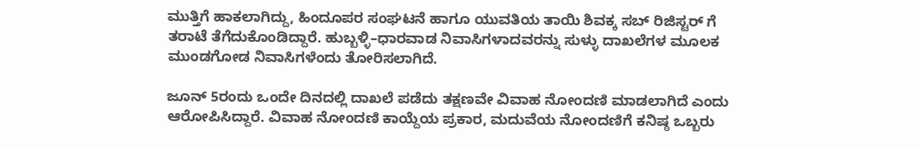ಮುತ್ತಿಗೆ ಹಾಕಲಾಗಿದ್ದು, ಹಿಂದೂಪರ ಸಂಘಟನೆ ಹಾಗೂ ಯುವತಿಯ ತಾಯಿ ಶಿವಕ್ಕ ಸಬ್ ರಿಜಿಸ್ಟರ್ ಗೆ ತರಾಟೆ ತೆಗೆದುಕೊಂಡಿದ್ದಾರೆ. ಹುಬ್ಬಳ್ಳಿ–ಧಾರವಾಡ ನಿವಾಸಿಗಳಾದವರನ್ನು ಸುಳ್ಳು ದಾಖಲೆಗಳ ಮೂಲಕ ಮುಂಡಗೋಡ ನಿವಾಸಿಗಳೆಂದು ತೋರಿಸಲಾಗಿದೆ.

ಜೂನ್ 5ರಂದು ಒಂದೇ ದಿನದಲ್ಲಿ ದಾಖಲೆ ಪಡೆದು ತಕ್ಷಣವೇ ವಿವಾಹ ನೋಂದಣಿ ಮಾಡಲಾಗಿದೆ ಎಂದು ಆರೋಪಿಸಿದ್ದಾರೆ. ವಿವಾಹ ನೋಂದಣಿ ಕಾಯ್ದೆಯ ಪ್ರಕಾರ, ಮದುವೆಯ ನೋಂದಣಿಗೆ ಕನಿಷ್ಠ ಒಬ್ಬರು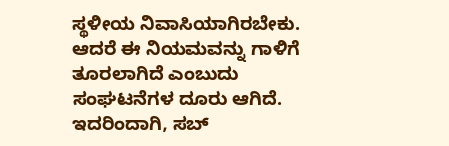ಸ್ಥಳೀಯ ನಿವಾಸಿಯಾಗಿರಬೇಕು. ಆದರೆ ಈ ನಿಯಮವನ್ನು ಗಾಳಿಗೆ ತೂರಲಾಗಿದೆ ಎಂಬುದು ಸಂಘಟನೆಗಳ ದೂರು ಆಗಿದೆ. ಇದರಿಂದಾಗಿ, ಸಬ್‌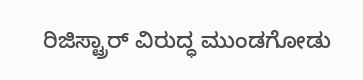ರಿಜಿಸ್ಟ್ರಾರ್ ವಿರುದ್ಧ ಮುಂಡಗೋಡು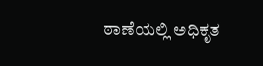ಠಾಣೆಯಲ್ಲಿ ಅಧಿಕೃತ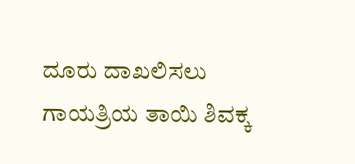ದೂರು ದಾಖಲಿಸಲು ಗಾಯತ್ರಿಯ ತಾಯಿ ಶಿವಕ್ಕ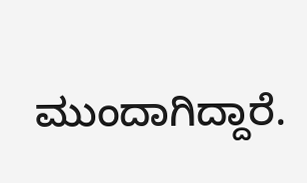ಮುಂದಾಗಿದ್ದಾರೆ.